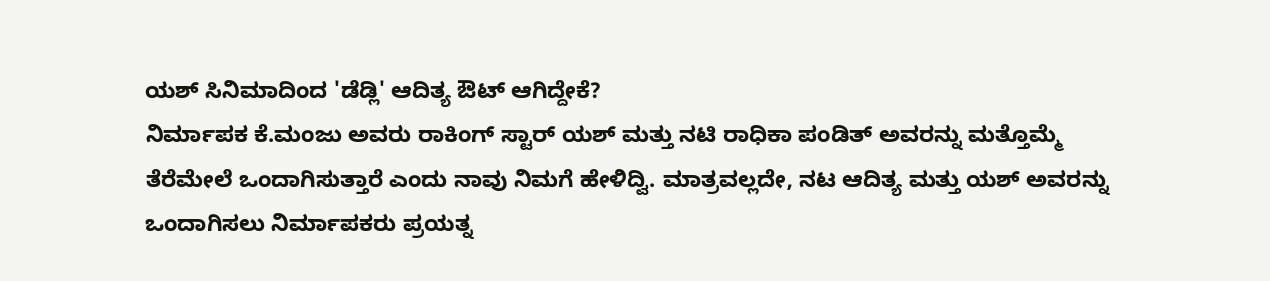ಯಶ್ ಸಿನಿಮಾದಿಂದ 'ಡೆಡ್ಲಿ' ಆದಿತ್ಯ ಔಟ್ ಆಗಿದ್ದೇಕೆ?
ನಿರ್ಮಾಪಕ ಕೆ.ಮಂಜು ಅವರು ರಾಕಿಂಗ್ ಸ್ಟಾರ್ ಯಶ್ ಮತ್ತು ನಟಿ ರಾಧಿಕಾ ಪಂಡಿತ್ ಅವರನ್ನು ಮತ್ತೊಮ್ಮೆ ತೆರೆಮೇಲೆ ಒಂದಾಗಿಸುತ್ತಾರೆ ಎಂದು ನಾವು ನಿಮಗೆ ಹೇಳಿದ್ವಿ. ಮಾತ್ರವಲ್ಲದೇ, ನಟ ಆದಿತ್ಯ ಮತ್ತು ಯಶ್ ಅವರನ್ನು ಒಂದಾಗಿಸಲು ನಿರ್ಮಾಪಕರು ಪ್ರಯತ್ನ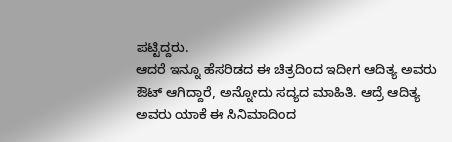ಪಟ್ಟಿದ್ದರು.
ಆದರೆ ಇನ್ನೂ ಹೆಸರಿಡದ ಈ ಚಿತ್ರದಿಂದ ಇದೀಗ ಆದಿತ್ಯ ಅವರು ಔಟ್ ಆಗಿದ್ದಾರೆ, ಅನ್ನೋದು ಸದ್ಯದ ಮಾಹಿತಿ. ಆದ್ರೆ ಆದಿತ್ಯ ಅವರು ಯಾಕೆ ಈ ಸಿನಿಮಾದಿಂದ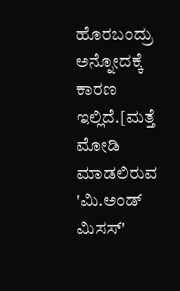ಹೊರಬಂದ್ರು ಅನ್ನೋದಕ್ಕೆ ಕಾರಣ ಇಲ್ಲಿದೆ.[ಮತ್ತೆ ಮೋಡಿ ಮಾಡಲಿರುವ 'ಮಿ.ಅಂಡ್ ಮಿಸಸ್'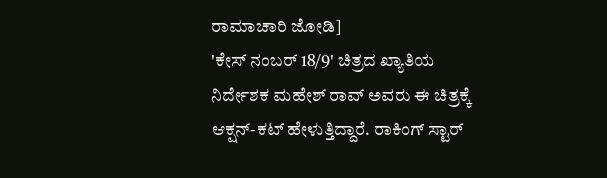ರಾಮಾಚಾರಿ ಜೋಡಿ]
'ಕೇಸ್ ನಂಬರ್ 18/9' ಚಿತ್ರದ ಖ್ಯಾತಿಯ ನಿರ್ದೇಶಕ ಮಹೇಶ್ ರಾವ್ ಅವರು ಈ ಚಿತ್ರಕ್ಕೆ ಆಕ್ಷನ್-ಕಟ್ ಹೇಳುತ್ತಿದ್ದಾರೆ. ರಾಕಿಂಗ್ ಸ್ಟಾರ್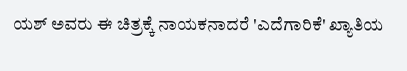ಯಶ್ ಅವರು ಈ ಚಿತ್ರಕ್ಕೆ ನಾಯಕನಾದರೆ 'ಎದೆಗಾರಿಕೆ' ಖ್ಯಾತಿಯ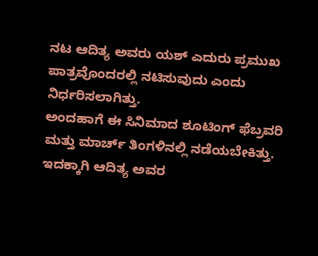ನಟ ಆದಿತ್ಯ ಅವರು ಯಶ್ ಎದುರು ಪ್ರಮುಖ ಪಾತ್ರವೊಂದರಲ್ಲಿ ನಟಿಸುವುದು ಎಂದು ನಿರ್ಧರಿಸಲಾಗಿತ್ತು.
ಅಂದಹಾಗೆ ಈ ಸಿನಿಮಾದ ಶೂಟಿಂಗ್ ಫೆಬ್ರವರಿ ಮತ್ತು ಮಾರ್ಚ್ ತಿಂಗಳಿನಲ್ಲಿ ನಡೆಯಬೇಕಿತ್ತು. ಇದಕ್ಕಾಗಿ ಆದಿತ್ಯ ಅವರ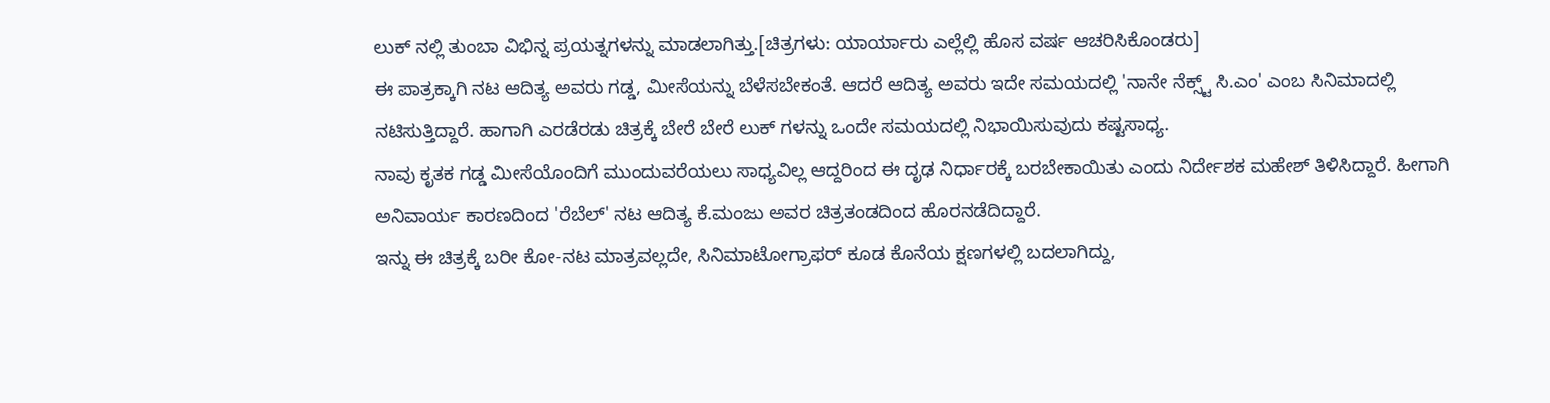ಲುಕ್ ನಲ್ಲಿ ತುಂಬಾ ವಿಭಿನ್ನ ಪ್ರಯತ್ನಗಳನ್ನು ಮಾಡಲಾಗಿತ್ತು.[ಚಿತ್ರಗಳು: ಯಾರ್ಯಾರು ಎಲ್ಲೆಲ್ಲಿ ಹೊಸ ವರ್ಷ ಆಚರಿಸಿಕೊಂಡರು]
ಈ ಪಾತ್ರಕ್ಕಾಗಿ ನಟ ಆದಿತ್ಯ ಅವರು ಗಡ್ಡ, ಮೀಸೆಯನ್ನು ಬೆಳೆಸಬೇಕಂತೆ. ಆದರೆ ಆದಿತ್ಯ ಅವರು ಇದೇ ಸಮಯದಲ್ಲಿ 'ನಾನೇ ನೆಕ್ಸ್ಟ್ ಸಿ.ಎಂ' ಎಂಬ ಸಿನಿಮಾದಲ್ಲಿ ನಟಿಸುತ್ತಿದ್ದಾರೆ. ಹಾಗಾಗಿ ಎರಡೆರಡು ಚಿತ್ರಕ್ಕೆ ಬೇರೆ ಬೇರೆ ಲುಕ್ ಗಳನ್ನು ಒಂದೇ ಸಮಯದಲ್ಲಿ ನಿಭಾಯಿಸುವುದು ಕಷ್ಟಸಾಧ್ಯ.
ನಾವು ಕೃತಕ ಗಡ್ಡ ಮೀಸೆಯೊಂದಿಗೆ ಮುಂದುವರೆಯಲು ಸಾಧ್ಯವಿಲ್ಲ ಆದ್ದರಿಂದ ಈ ದೃಢ ನಿರ್ಧಾರಕ್ಕೆ ಬರಬೇಕಾಯಿತು ಎಂದು ನಿರ್ದೇಶಕ ಮಹೇಶ್ ತಿಳಿಸಿದ್ದಾರೆ. ಹೀಗಾಗಿ ಅನಿವಾರ್ಯ ಕಾರಣದಿಂದ 'ರೆಬೆಲ್' ನಟ ಆದಿತ್ಯ ಕೆ.ಮಂಜು ಅವರ ಚಿತ್ರತಂಡದಿಂದ ಹೊರನಡೆದಿದ್ದಾರೆ.
ಇನ್ನು ಈ ಚಿತ್ರಕ್ಕೆ ಬರೀ ಕೋ-ನಟ ಮಾತ್ರವಲ್ಲದೇ, ಸಿನಿಮಾಟೋಗ್ರಾಫರ್ ಕೂಡ ಕೊನೆಯ ಕ್ಷಣಗಳಲ್ಲಿ ಬದಲಾಗಿದ್ದು,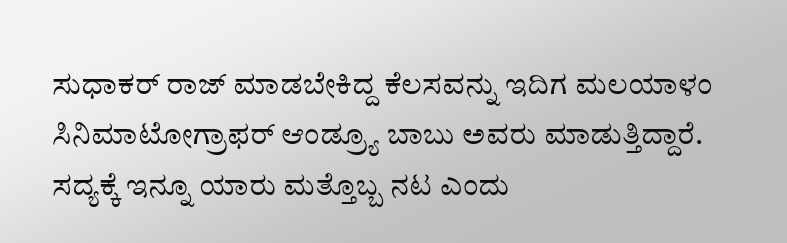ಸುಧಾಕರ್ ರಾಜ್ ಮಾಡಬೇಕಿದ್ದ ಕೆಲಸವನ್ನು ಇದಿಗ ಮಲಯಾಳಂ ಸಿನಿಮಾಟೋಗ್ರಾಫರ್ ಆಂಡ್ರ್ಯೂ ಬಾಬು ಅವರು ಮಾಡುತ್ತಿದ್ದಾರೆ. ಸದ್ಯಕ್ಕೆ ಇನ್ನೂ ಯಾರು ಮತ್ತೊಬ್ಬ ನಟ ಎಂದು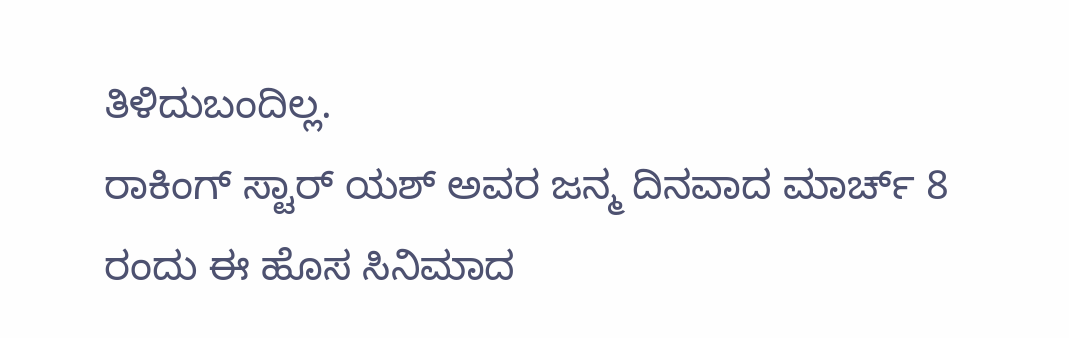ತಿಳಿದುಬಂದಿಲ್ಲ.
ರಾಕಿಂಗ್ ಸ್ಟಾರ್ ಯಶ್ ಅವರ ಜನ್ಮ ದಿನವಾದ ಮಾರ್ಚ್ 8 ರಂದು ಈ ಹೊಸ ಸಿನಿಮಾದ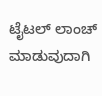ಟೈಟಲ್ ಲಾಂಚ್ ಮಾಡುವುದಾಗಿ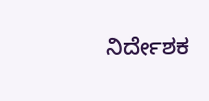ನಿರ್ದೇಶಕ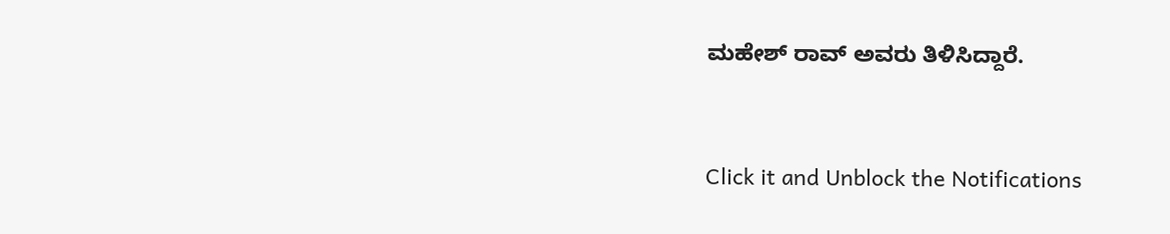ಮಹೇಶ್ ರಾವ್ ಅವರು ತಿಳಿಸಿದ್ದಾರೆ.


Click it and Unblock the Notifications